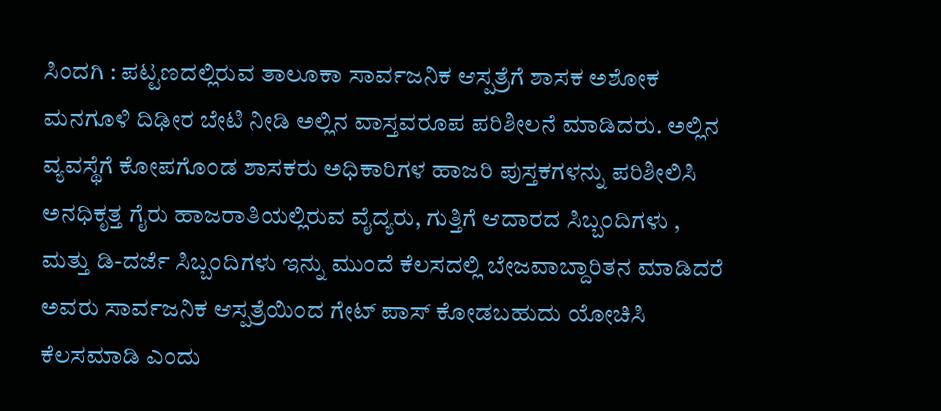ಸಿಂದಗಿ : ಪಟ್ಟಣದಲ್ಲಿರುವ ತಾಲೂಕಾ ಸಾರ್ವಜನಿಕ ಆಸ್ಪತ್ರೆಗೆ ಶಾಸಕ ಅಶೋಕ ಮನಗೂಳಿ ದಿಢೀರ ಬೇಟಿ ನೀಡಿ ಅಲ್ಲಿನ ವಾಸ್ತವರೂಪ ಪರಿಶೀಲನೆ ಮಾಡಿದರು. ಅಲ್ಲಿನ ವ್ಯವಸ್ಥೆಗೆ ಕೋಪಗೊಂಡ ಶಾಸಕರು ಅಧಿಕಾರಿಗಳ ಹಾಜರಿ ಪುಸ್ತಕಗಳನ್ನು ಪರಿಶೀಲಿಸಿ ಅನಧಿಕೃತ್ತ ಗೈರು ಹಾಜರಾತಿಯಲ್ಲಿರುವ ವೈದ್ಯರು, ಗುತ್ತಿಗೆ ಆದಾರದ ಸಿಬ್ಬಂದಿಗಳು , ಮತ್ತು ಡಿ-ದರ್ಜೆ ಸಿಬ್ಬಂದಿಗಳು ಇನ್ನು ಮುಂದೆ ಕೆಲಸದಲ್ಲಿ ಬೇಜವಾಬ್ದಾರಿತನ ಮಾಡಿದರೆ ಅವರು ಸಾರ್ವಜನಿಕ ಆಸ್ಪತ್ರೆಯಿಂದ ಗೇಟ್ ಪಾಸ್ ಕೋಡಬಹುದು ಯೋಚಿಸಿ ಕೆಲಸಮಾಡಿ ಎಂದು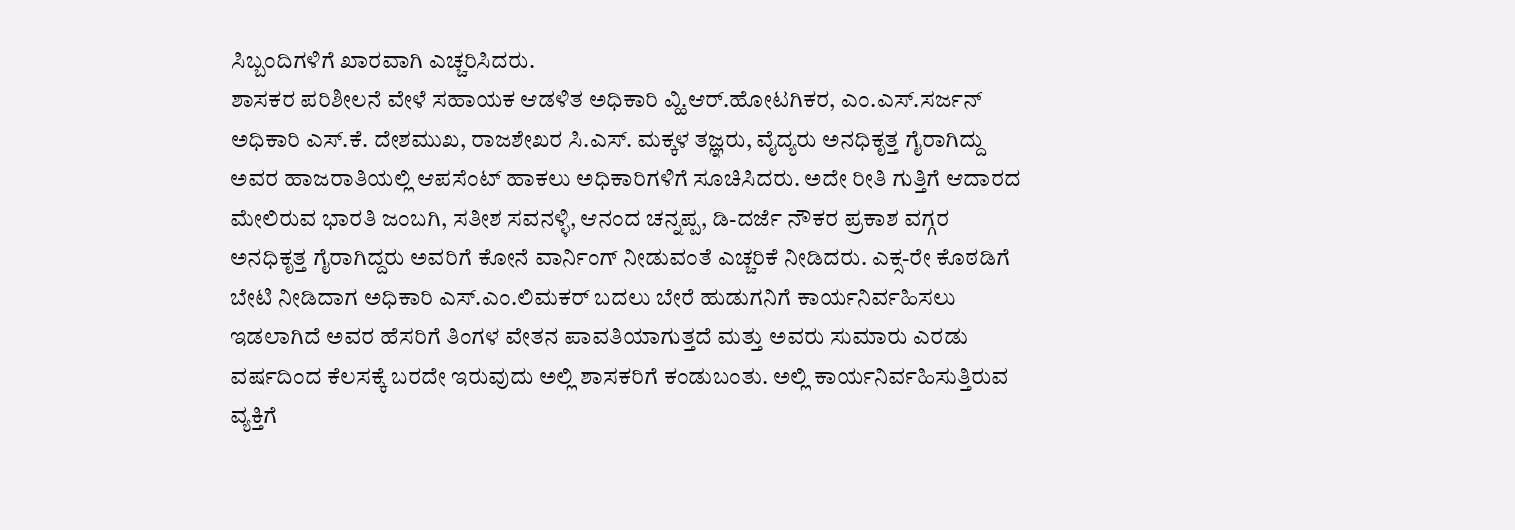ಸಿಬ್ಬಂದಿಗಳಿಗೆ ಖಾರವಾಗಿ ಎಚ್ಚರಿಸಿದರು.
ಶಾಸಕರ ಪರಿಶೀಲನೆ ವೇಳೆ ಸಹಾಯಕ ಆಡಳಿತ ಅಧಿಕಾರಿ ವ್ಹಿ.ಆರ್.ಹೋಟಗಿಕರ, ಎಂ.ಎಸ್.ಸರ್ಜನ್ ಅಧಿಕಾರಿ ಎಸ್.ಕೆ. ದೇಶಮುಖ, ರಾಜಶೇಖರ ಸಿ.ಎಸ್. ಮಕ್ಕಳ ತಜ್ಞರು, ವೈದ್ಯರು ಅನಧಿಕೃತ್ತ ಗೈರಾಗಿದ್ದು ಅವರ ಹಾಜರಾತಿಯಲ್ಲಿ ಆಪಸೆಂಟ್ ಹಾಕಲು ಅಧಿಕಾರಿಗಳಿಗೆ ಸೂಚಿಸಿದರು. ಅದೇ ರೀತಿ ಗುತ್ತಿಗೆ ಆದಾರದ ಮೇಲಿರುವ ಭಾರತಿ ಜಂಬಗಿ, ಸತೀಶ ಸವನಳ್ಳಿ, ಆನಂದ ಚನ್ನಪ್ಪ, ಡಿ-ದರ್ಜೆ ನೌಕರ ಪ್ರಕಾಶ ವಗ್ಗರ ಅನಧಿಕೃತ್ತ ಗೈರಾಗಿದ್ದರು ಅವರಿಗೆ ಕೋನೆ ವಾರ್ನಿಂಗ್ ನೀಡುವಂತೆ ಎಚ್ಚರಿಕೆ ನೀಡಿದರು. ಎಕ್ಸ-ರೇ ಕೊಠಡಿಗೆ ಬೇಟಿ ನೀಡಿದಾಗ ಅಧಿಕಾರಿ ಎಸ್.ಎಂ.ಲಿಮಕರ್ ಬದಲು ಬೇರೆ ಹುಡುಗನಿಗೆ ಕಾರ್ಯನಿರ್ವಹಿಸಲು ಇಡಲಾಗಿದೆ ಅವರ ಹೆಸರಿಗೆ ತಿಂಗಳ ವೇತನ ಪಾವತಿಯಾಗುತ್ತದೆ ಮತ್ತು ಅವರು ಸುಮಾರು ಎರಡು ವರ್ಷದಿಂದ ಕೆಲಸಕ್ಕೆ ಬರದೇ ಇರುವುದು ಅಲ್ಲಿ ಶಾಸಕರಿಗೆ ಕಂಡುಬಂತು. ಅಲ್ಲಿ ಕಾರ್ಯನಿರ್ವಹಿಸುತ್ತಿರುವ ವ್ಯಕ್ತಿಗೆ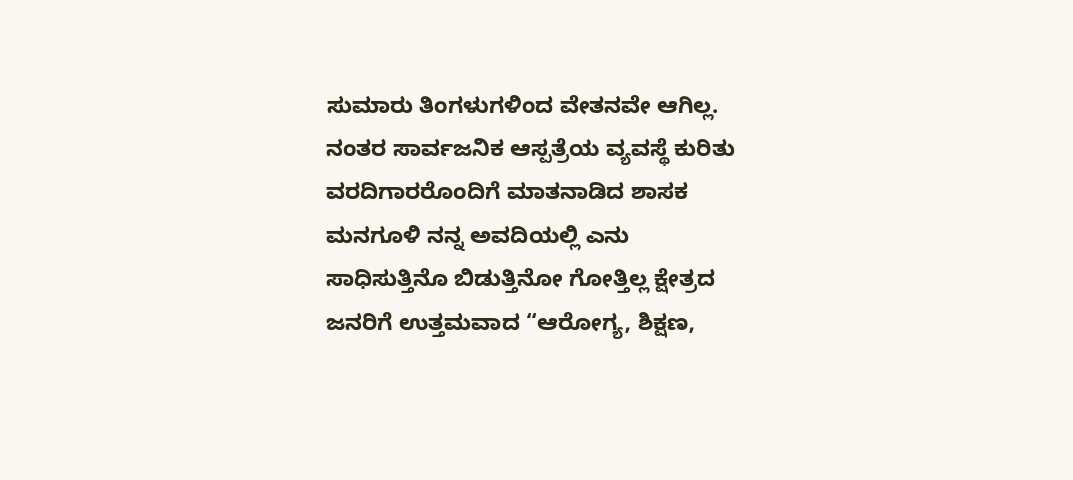ಸುಮಾರು ತಿಂಗಳುಗಳಿಂದ ವೇತನವೇ ಆಗಿಲ್ಲ.
ನಂತರ ಸಾರ್ವಜನಿಕ ಆಸ್ಪತ್ರೆಯ ವ್ಯವಸ್ಥೆ ಕುರಿತು ವರದಿಗಾರರೊಂದಿಗೆ ಮಾತನಾಡಿದ ಶಾಸಕ ಮನಗೂಳಿ ನನ್ನ ಅವದಿಯಲ್ಲಿ ಎನು ಸಾಧಿಸುತ್ತಿನೊ ಬಿಡುತ್ತಿನೋ ಗೋತ್ತಿಲ್ಲ ಕ್ಷೇತ್ರದ ಜನರಿಗೆ ಉತ್ತಮವಾದ “ಆರೋಗ್ಯ, ಶಿಕ್ಷಣ,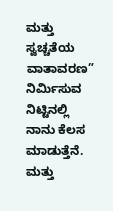ಮತ್ತು ಸ್ವಚ್ಚತೆಯ ವಾತಾವರಣ” ನಿರ್ಮಿಸುವ ನಿಟ್ಟಿನಲ್ಲಿ ನಾನು ಕೆಲಸ ಮಾಡುತ್ತೆನೆ. ಮತ್ತು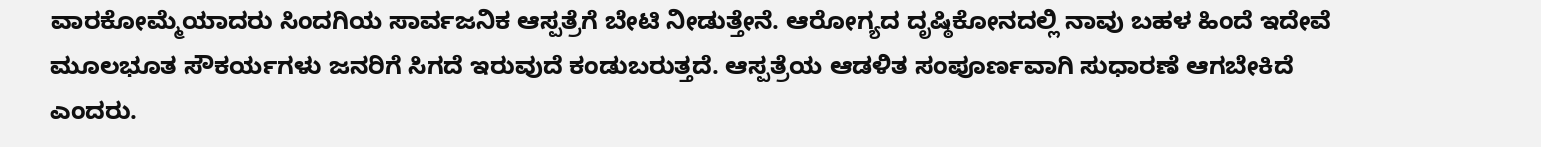ವಾರಕೋಮ್ಮೆಯಾದರು ಸಿಂದಗಿಯ ಸಾರ್ವಜನಿಕ ಆಸ್ಪತ್ರೆಗೆ ಬೇಟಿ ನೀಡುತ್ತೇನೆ. ಆರೋಗ್ಯದ ದೃಷ್ಠಿಕೋನದಲ್ಲಿ ನಾವು ಬಹಳ ಹಿಂದೆ ಇದೇವೆ ಮೂಲಭೂತ ಸೌಕರ್ಯಗಳು ಜನರಿಗೆ ಸಿಗದೆ ಇರುವುದೆ ಕಂಡುಬರುತ್ತದೆ. ಆಸ್ಪತ್ರೆಯ ಆಡಳಿತ ಸಂಪೂರ್ಣವಾಗಿ ಸುಧಾರಣೆ ಆಗಬೇಕಿದೆ ಎಂದರು.